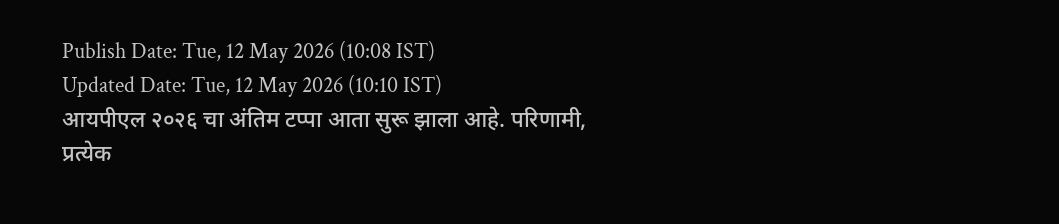Publish Date: Tue, 12 May 2026 (10:08 IST)
Updated Date: Tue, 12 May 2026 (10:10 IST)
आयपीएल २०२६ चा अंतिम टप्पा आता सुरू झाला आहे. परिणामी, प्रत्येक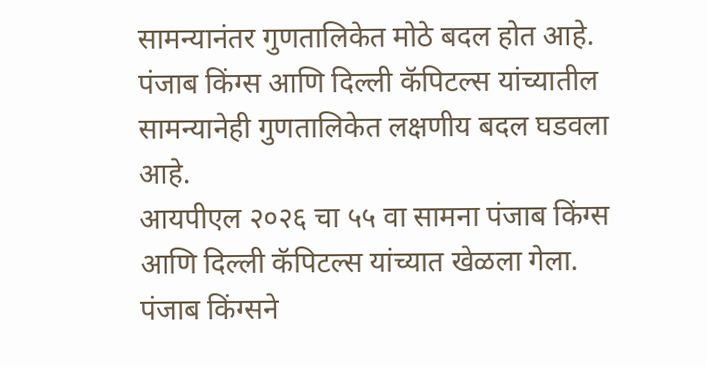सामन्यानंतर गुणतालिकेत मोठे बदल होत आहे. पंजाब किंग्स आणि दिल्ली कॅपिटल्स यांच्यातील सामन्यानेही गुणतालिकेत लक्षणीय बदल घडवला आहे.
आयपीएल २०२६ चा ५५ वा सामना पंजाब किंग्स आणि दिल्ली कॅपिटल्स यांच्यात खेळला गेला. पंजाब किंग्सने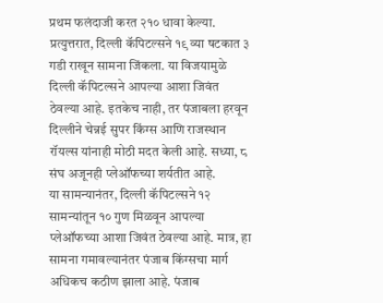प्रथम फलंदाजी करत २१० धावा केल्या. प्रत्युत्तरात, दिल्ली कॅपिटल्सने १९ व्या षटकात ३ गडी राखून सामना जिंकला. या विजयामुळे दिल्ली कॅपिटल्सने आपल्या आशा जिवंत ठेवल्या आहे. इतकेच नाही, तर पंजाबला हरवून दिल्लीने चेन्नई सुपर किंग्स आणि राजस्थान रॉयल्स यांनाही मोठी मदत केली आहे. सध्या, ८ संघ अजूनही प्लेऑफच्या शर्यतीत आहे.
या सामन्यानंतर, दिल्ली कॅपिटल्सने १२ सामन्यांतून १० गुण मिळवून आपल्या प्लेऑफच्या आशा जिवंत ठेवल्या आहे. मात्र, हा सामना गमावल्यानंतर पंजाब किंग्सचा मार्ग अधिकच कठीण झाला आहे. पंजाब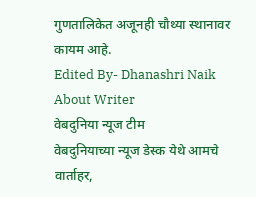गुणतालिकेत अजूनही चौथ्या स्थानावर कायम आहे.
Edited By- Dhanashri Naik
About Writer
वेबदुनिया न्यूज टीम
वेबदुनियाच्या न्यूज डेस्क येथे आमचे वार्ताहर,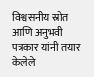विश्वसनीय स्रोत आणि अनुभवी पत्रकार यांनी तयार केलेले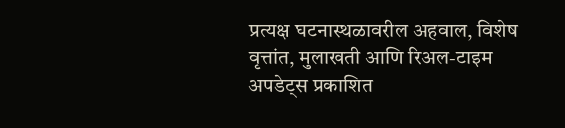प्रत्यक्ष घटनास्थळावरील अहवाल, विशेष वृत्तांत, मुलाखती आणि रिअल-टाइम अपडेट्स प्रकाशित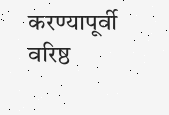करण्यापूर्वी वरिष्ठ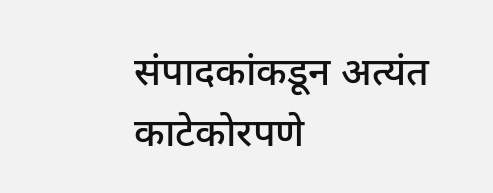संपादकांकडून अत्यंत काटेकोरपणे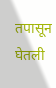तपासून घेतली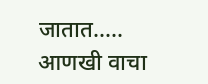जातात.....
आणखी वाचा